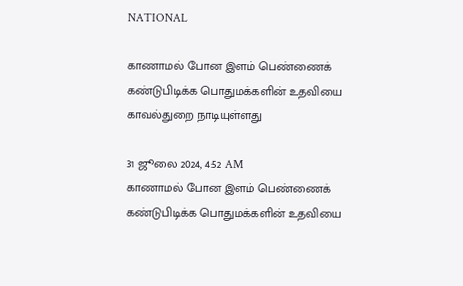NATIONAL

காணாமல் போன இளம் பெண்ணைக் கண்டுபிடிக்க பொதுமக்களின் உதவியை காவல்துறை நாடியுள்ளது

31 ஜூலை 2024, 4:52 AM
காணாமல் போன இளம் பெண்ணைக் கண்டுபிடிக்க பொதுமக்களின் உதவியை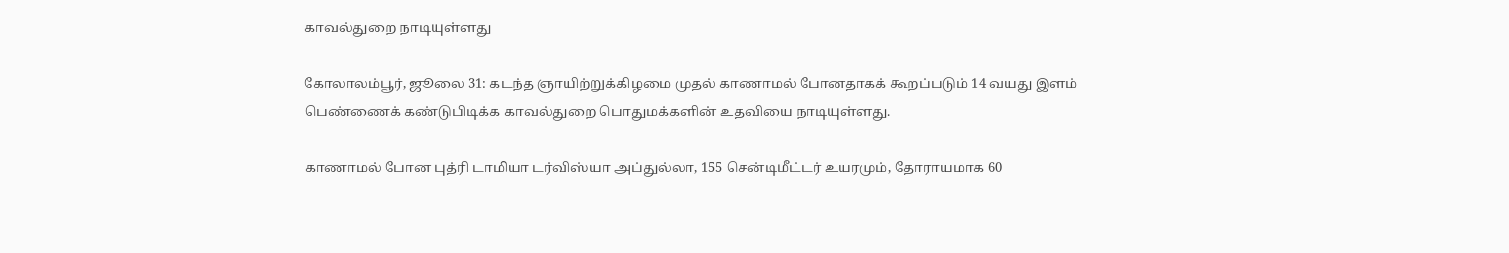காவல்துறை நாடியுள்ளது

கோலாலம்பூர், ஜூலை 31: கடந்த ஞாயிற்றுக்கிழமை முதல் காணாமல் போனதாகக் கூறப்படும் 14 வயது இளம் பெண்ணைக் கண்டுபிடிக்க காவல்துறை பொதுமக்களின் உதவியை நாடியுள்ளது.

காணாமல் போன புத்ரி டாமியா டர்விஸ்யா அப்துல்லா, 155 சென்டிமீட்டர் உயரமும், தோராயமாக 60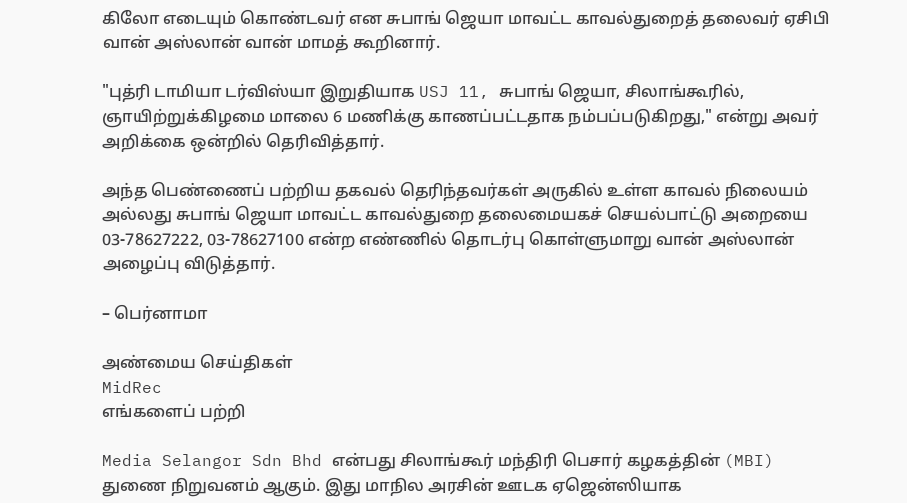கிலோ எடையும் கொண்டவர் என சுபாங் ஜெயா மாவட்ட காவல்துறைத் தலைவர் ஏசிபி வான் அஸ்லான் வான் மாமத் கூறினார்.

"புத்ரி டாமியா டர்விஸ்யா இறுதியாக USJ 11, சுபாங் ஜெயா, சிலாங்கூரில், ஞாயிற்றுக்கிழமை மாலை 6 மணிக்கு காணப்பட்டதாக நம்பப்படுகிறது," என்று அவர் அறிக்கை ஒன்றில் தெரிவித்தார்.

அந்த பெண்ணைப் பற்றிய தகவல் தெரிந்தவர்கள் அருகில் உள்ள காவல் நிலையம் அல்லது சுபாங் ஜெயா மாவட்ட காவல்துறை தலைமையகச் செயல்பாட்டு அறையை 03-78627222, 03-78627100 என்ற எண்ணில் தொடர்பு கொள்ளுமாறு வான் அஸ்லான் அழைப்பு விடுத்தார்.

– பெர்னாமா

அண்மைய செய்திகள்
MidRec
எங்களைப் பற்றி

Media Selangor Sdn Bhd என்பது சிலாங்கூர் மந்திரி பெசார் கழகத்தின் (MBI) துணை நிறுவனம் ஆகும். இது மாநில அரசின் ஊடக ஏஜென்ஸியாக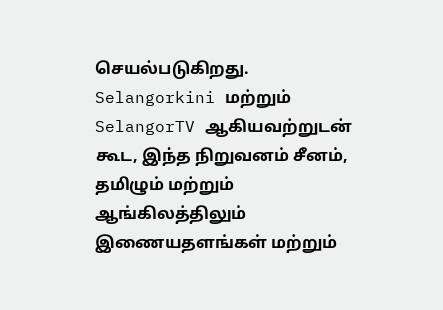செயல்படுகிறது. Selangorkini மற்றும் SelangorTV ஆகியவற்றுடன் கூட, இந்த நிறுவனம் சீனம், தமிழும் மற்றும் ஆங்கிலத்திலும் இணையதளங்கள் மற்றும்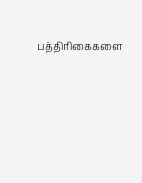பத்திரிகைகளை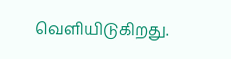வெளியிடுகிறது.